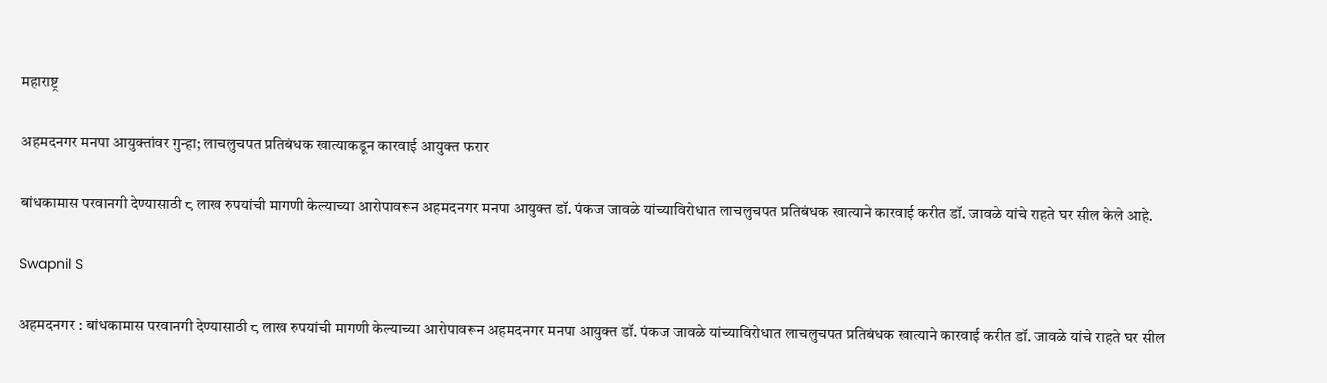महाराष्ट्र

अहमदनगर मनपा आयुक्तांवर गुन्हा; लाचलुचपत प्रतिबंधक खात्याकडून कारवाई आयुक्त फरार

बांधकामास परवानगी देण्यासाठी ८ लाख रुपयांची मागणी केल्याच्या आरोपावरून अहमदनगर मनपा आयुक्त डॉ. पंकज जावळे यांच्याविरोधात लाचलुचपत प्रतिबंधक खात्याने कारवाई करीत डॉ. जावळे यांचे राहते घर सील केले आहे.

Swapnil S

अहमदनगर : बांधकामास परवानगी देण्यासाठी ८ लाख रुपयांची मागणी केल्याच्या आरोपावरून अहमदनगर मनपा आयुक्त डॉ. पंकज जावळे यांच्याविरोधात लाचलुचपत प्रतिबंधक खात्याने कारवाई करीत डॉ. जावळे यांचे राहते घर सील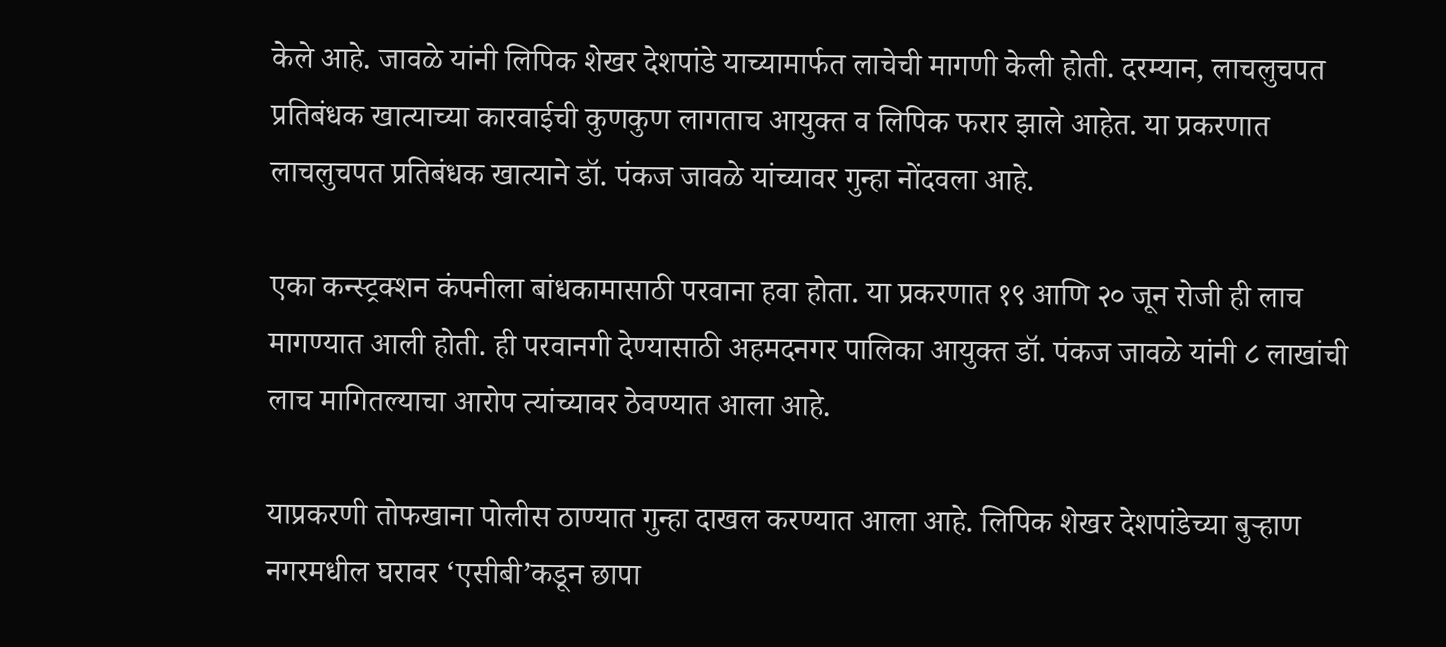केले आहे. जावळे यांनी लिपिक शेखर देशपांडे याच्यामार्फत लाचेची मागणी केली होती. दरम्यान, लाचलुचपत प्रतिबंधक खात्याच्या कारवाईची कुणकुण लागताच आयुक्त व लिपिक फरार झाले आहेत. या प्रकरणात लाचलुचपत प्रतिबंधक खात्याने डॉ. पंकज जावळे यांच्यावर गुन्हा नोंदवला आहे.

एका कन्स्ट्रक्शन कंपनीला बांधकामासाठी परवाना हवा होता. या प्रकरणात १९ आणि २० जून रोजी ही लाच मागण्यात आली होती. ही परवानगी देण्यासाठी अहमदनगर पालिका आयुक्त डॉ. पंकज जावळे यांनी ८ लाखांची लाच मागितल्याचा आरोप त्यांच्यावर ठेवण्यात आला आहे.

याप्रकरणी तोफखाना पोलीस ठाण्यात गुन्हा दाखल करण्यात आला आहे. लिपिक शेखर देशपांडेच्या बुऱ्हाण नगरमधील घरावर ‘एसीबी’कडून छापा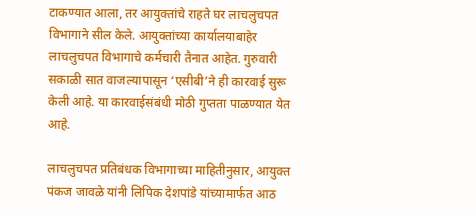टाकण्यात आला, तर आयुक्तांचे राहते घर लाचलुचपत विभागाने सील केले. आयुक्तांच्या कार्यालयाबाहेर लाचलुचपत विभागाचे कर्मचारी तैनात आहेत. गुरुवारी सकाळी सात वाजल्यापासून ‘एसीबी’ने ही कारवाई सुरू केली आहे. या कारवाईसंबंधी मोठी गुप्तता पाळण्यात येत आहे.

लाचलुचपत प्रतिबंधक विभागाच्या माहितीनुसार, आयुक्त पंकज जावळे यांनी लिपिक देशपांडे यांच्यामार्फत आठ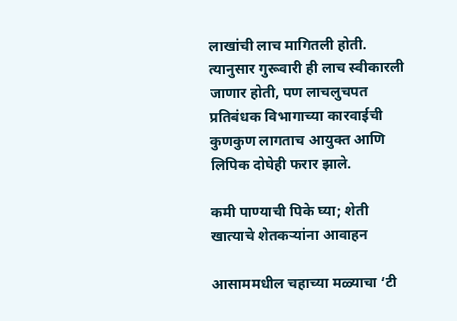लाखांची लाच मागितली होती. त्यानुसार गुरूवारी ही लाच स्वीकारली जाणार होती, पण लाचलुचपत प्रतिबंधक विभागाच्या कारवाईची कुणकुण लागताच आयुक्त आणि लिपिक दोघेही फरार झाले.

कमी पाण्याची पिके घ्या; शेती खात्याचे शेतकऱ्यांना आवाहन

आसाममधील चहाच्या मळ्याचा ‘टी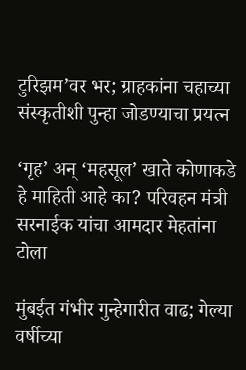टुरिझम’वर भर; ग्राहकांना चहाच्या संस्कृतीशी पुन्हा जोडण्याचा प्रयत्न

‘गृह’ अन् ‘महसूल’ खाते कोणाकडे हे माहिती आहे का? परिवहन मंत्री सरनाईक यांचा आमदार मेहतांना टोला

मुंबईत गंभीर गुन्हेगारीत वाढ; गेल्या वर्षीच्या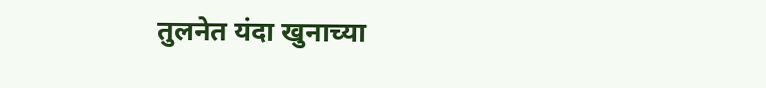तुलनेत यंदा खुनाच्या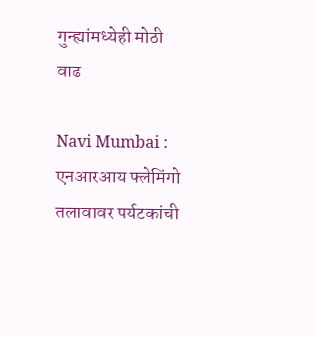गुन्ह्यांमध्येही मोठी वाढ

Navi Mumbai : एनआरआय फ्लेमिंगो तलावावर पर्यटकांची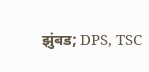झुंबड; DPS, TSC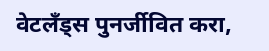वेटलँड्स पुनर्जीवित करा,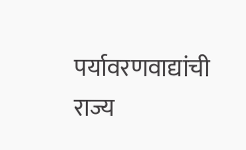पर्यावरणवाद्यांची राज्य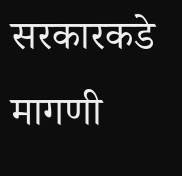सरकारकडे मागणी